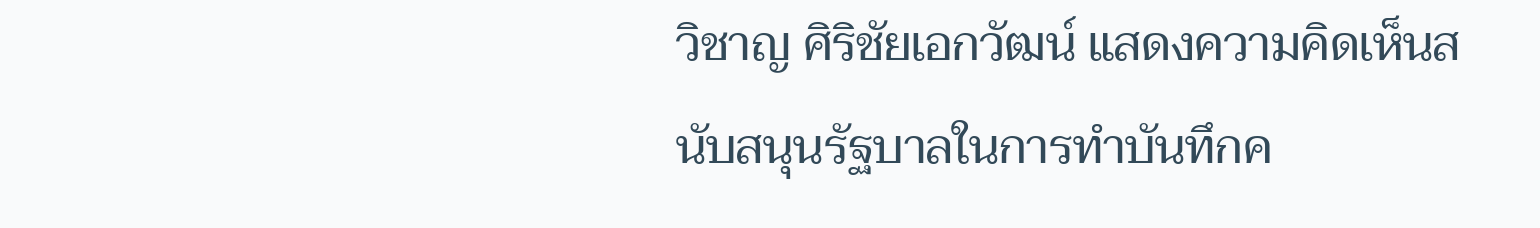วิชาญ ศิริชัยเอกวัฒน์ แสดงความคิดเห็นสนับสนุนรัฐบาลในการทําบันทึกค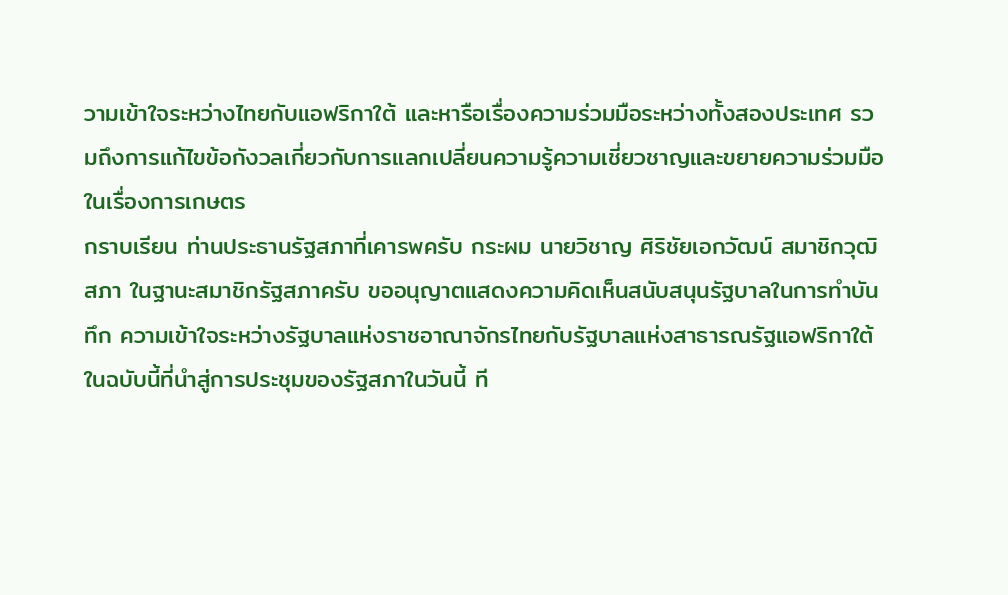วามเข้าใจระหว่างไทยกับแอฟริกาใต้ และหารือเรื่องความร่วมมือระหว่างทั้งสองประเทศ รวมถึงการแก้ไขข้อกังวลเกี่ยวกับการแลกเปลี่ยนความรู้ความเชี่ยวชาญและขยายความร่วมมือในเรื่องการเกษตร
กราบเรียน ท่านประธานรัฐสภาที่เคารพครับ กระผม นายวิชาญ ศิริชัยเอกวัฒน์ สมาชิกวุฒิสภา ในฐานะสมาชิกรัฐสภาครับ ขออนุญาตแสดงความคิดเห็นสนับสนุนรัฐบาลในการทําบันทึก ความเข้าใจระหว่างรัฐบาลแห่งราชอาณาจักรไทยกับรัฐบาลแห่งสาธารณรัฐแอฟริกาใต้ ในฉบับนี้ที่นําสู่การประชุมของรัฐสภาในวันนี้ ที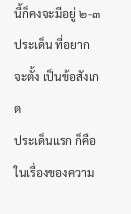นี้ก็คงจะมีอยู่ ๒-๓ ประเด็น ที่อยากจะตั้ง เป็นข้อสังเกต
ประเด็นแรก ก็คือในเรื่องของความ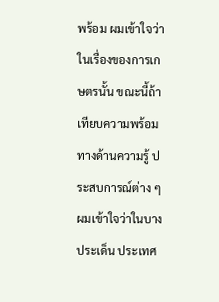พร้อม ผมเข้าใจว่าในเรื่องของการเกษตรนั้น ขณะนี้ถ้าเทียบความพร้อมทางด้านความรู้ ประสบการณ์ต่าง ๆ ผมเข้าใจว่าในบางประเด็น ประเทศ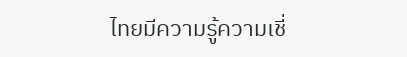ไทยมีความรู้ความเชี่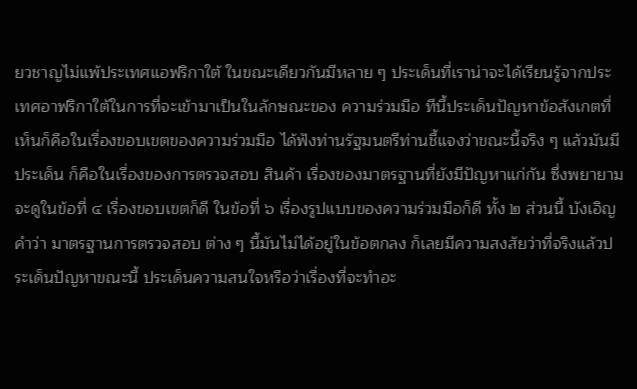ยวชาญไม่แพ้ประเทศแอฟริกาใต้ ในขณะเดียวกันมีหลาย ๆ ประเด็นที่เราน่าจะได้เรียนรู้จากประเทศอาฟริกาใต้ในการที่จะเข้ามาเป็นในลักษณะของ ความร่วมมือ ทีนี้ประเด็นปัญหาข้อสังเกตที่เห็นก็คือในเรื่องขอบเขตของความร่วมมือ ได้ฟังท่านรัฐมนตรีท่านชี้แจงว่าขณะนี้จริง ๆ แล้วมันมีประเด็น ก็คือในเรื่องของการตรวจสอบ สินค้า เรื่องของมาตรฐานที่ยังมีปัญหาแก่กัน ซึ่งพยายามจะดูในข้อที่ ๔ เรื่องขอบเขตก็ดี ในข้อที่ ๖ เรื่องรูปแบบของความร่วมมือก็ดี ทั้ง ๒ ส่วนนี้ บังเอิญคําว่า มาตรฐานการตรวจสอบ ต่าง ๆ นี้มันไม่ได้อยู่ในข้อตกลง ก็เลยมีความสงสัยว่าที่จริงแล้วประเด็นปัญหาขณะนี้ ประเด็นความสนใจหรือว่าเรื่องที่จะทําอะ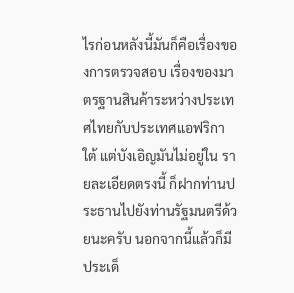ไรก่อนหลังนี้มันก็คือเรื่องของการตรวจสอบ เรื่องของมาตรฐานสินค้าระหว่างประเทศไทยกับประเทศแอฟริกาใต้ แต่บังเอิญมันไม่อยู่ใน รายละเอียดตรงนี้ ก็ฝากท่านประธานไปยังท่านรัฐมนตรีด้วยนะครับ นอกจากนี้แล้วก็มี ประเด็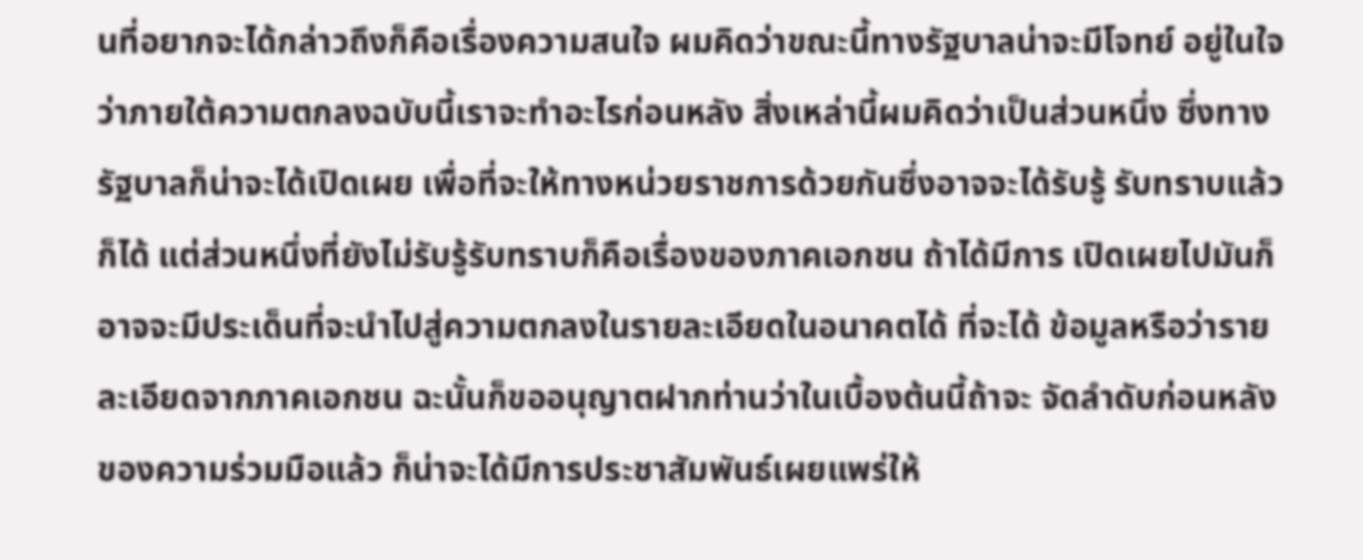นที่อยากจะได้กล่าวถึงก็คือเรื่องความสนใจ ผมคิดว่าขณะนี้ทางรัฐบาลน่าจะมีโจทย์ อยู่ในใจว่าภายใต้ความตกลงฉบับนี้เราจะทําอะไรก่อนหลัง สิ่งเหล่านี้ผมคิดว่าเป็นส่วนหนึ่ง ซึ่งทางรัฐบาลก็น่าจะได้เปิดเผย เพื่อที่จะให้ทางหน่วยราชการด้วยกันซึ่งอาจจะได้รับรู้ รับทราบแล้วก็ได้ แต่ส่วนหนึ่งที่ยังไม่รับรู้รับทราบก็คือเรื่องของภาคเอกชน ถ้าได้มีการ เปิดเผยไปมันก็อาจจะมีประเด็นที่จะนําไปสู่ความตกลงในรายละเอียดในอนาคตได้ ที่จะได้ ข้อมูลหรือว่ารายละเอียดจากภาคเอกชน ฉะนั้นก็ขออนุญาตฝากท่านว่าในเบื้องต้นนี้ถ้าจะ จัดลําดับก่อนหลังของความร่วมมือแล้ว ก็น่าจะได้มีการประชาสัมพันธ์เผยแพร่ให้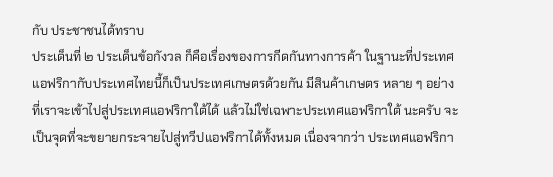กับ ประชาชนได้ทราบ
ประเด็นที่ ๒ ประเด็นข้อกังวล ก็คือเรื่องของการกีดกันทางการค้า ในฐานะที่ประเทศแอฟริกากับประเทศไทยนี้ก็เป็นประเทศเกษตรด้วยกัน มีสินค้าเกษตร หลาย ๆ อย่างที่เราจะเข้าไปสู่ประเทศแอฟริกาใต้ได้ แล้วไม่ใช่เฉพาะประเทศแอฟริกาใต้ นะครับ จะเป็นจุดที่จะขยายกระจายไปสู่ทวีปแอฟริกาได้ทั้งหมด เนื่องจากว่า ประเทศแอฟริกา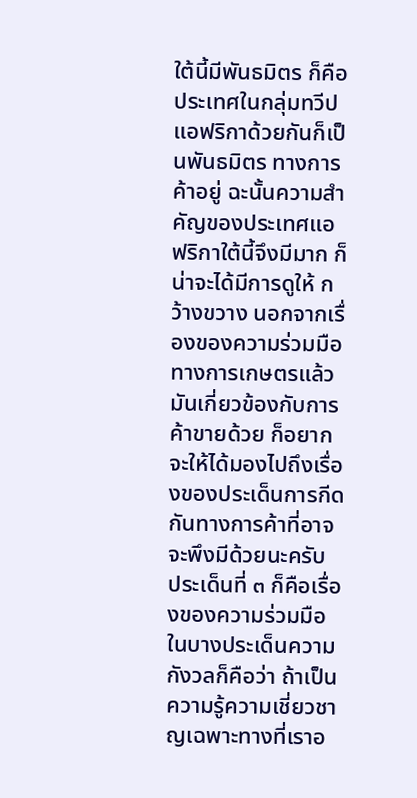ใต้นี้มีพันธมิตร ก็คือประเทศในกลุ่มทวีปแอฟริกาด้วยกันก็เป็นพันธมิตร ทางการค้าอยู่ ฉะนั้นความสําคัญของประเทศแอฟริกาใต้นี้จึงมีมาก ก็น่าจะได้มีการดูให้ กว้างขวาง นอกจากเรื่องของความร่วมมือทางการเกษตรแล้ว มันเกี่ยวข้องกับการค้าขายด้วย ก็อยากจะให้ได้มองไปถึงเรื่องของประเด็นการกีดกันทางการค้าที่อาจจะพึงมีด้วยนะครับ
ประเด็นที่ ๓ ก็คือเรื่องของความร่วมมือ ในบางประเด็นความกังวลก็คือว่า ถ้าเป็นความรู้ความเชี่ยวชาญเฉพาะทางที่เราอ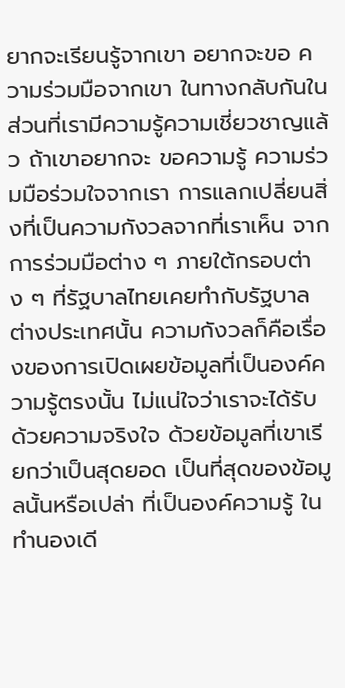ยากจะเรียนรู้จากเขา อยากจะขอ ความร่วมมือจากเขา ในทางกลับกันในส่วนที่เรามีความรู้ความเชี่ยวชาญแล้ว ถ้าเขาอยากจะ ขอความรู้ ความร่วมมือร่วมใจจากเรา การแลกเปลี่ยนสิ่งที่เป็นความกังวลจากที่เราเห็น จากการร่วมมือต่าง ๆ ภายใต้กรอบต่าง ๆ ที่รัฐบาลไทยเคยทํากับรัฐบาลต่างประเทศนั้น ความกังวลก็คือเรื่องของการเปิดเผยข้อมูลที่เป็นองค์ความรู้ตรงนั้น ไม่แน่ใจว่าเราจะได้รับ ด้วยความจริงใจ ด้วยข้อมูลที่เขาเรียกว่าเป็นสุดยอด เป็นที่สุดของข้อมูลนั้นหรือเปล่า ที่เป็นองค์ความรู้ ในทํานองเดี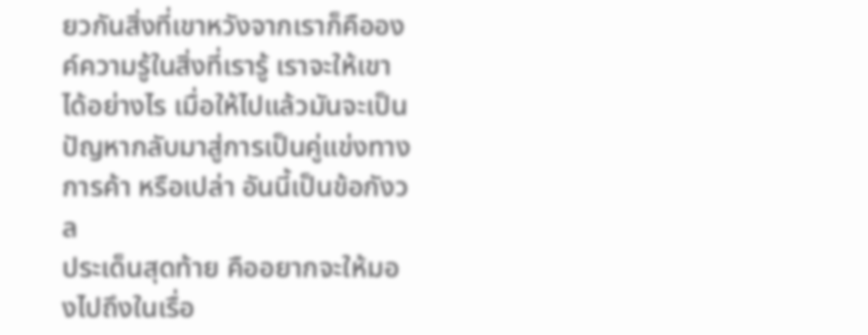ยวกันสิ่งที่เขาหวังจากเราก็คือองค์ความรู้ในสิ่งที่เรารู้ เราจะให้เขาได้อย่างไร เมื่อให้ไปแล้วมันจะเป็นปัญหากลับมาสู่การเป็นคู่แข่งทางการค้า หรือเปล่า อันนี้เป็นข้อกังวล
ประเด็นสุดท้าย คืออยากจะให้มองไปถึงในเรื่อ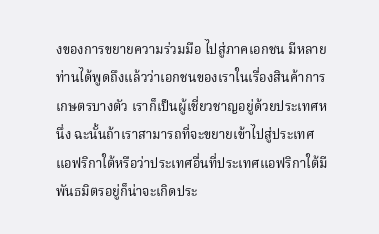งของการขยายความร่วมมือ ไปสู่ภาคเอกชน มีหลายท่านได้พูดถึงแล้วว่าเอกชนของเราในเรื่องสินค้าการเกษตรบางตัว เราก็เป็นผู้เชี่ยวชาญอยู่ด้วยประเทศหนึ่ง ฉะนั้นถ้าเราสามารถที่จะขยายเข้าไปสู่ประเทศ แอฟริกาใต้หรือว่าประเทศอื่นที่ประเทศแอฟริกาใต้มีพันธมิตรอยู่ก็น่าจะเกิดประ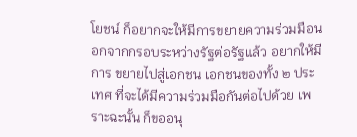โยชน์ ก็อยากจะให้มีการขยายความร่วมมือนอกจากกรอบระหว่างรัฐต่อรัฐแล้ว อยากให้มีการ ขยายไปสู่เอกชน เอกชนของทั้ง ๒ ประเทศ ที่จะได้มีความร่วมมือกันต่อไปด้วย เพราะฉะนั้น ก็ขออนุ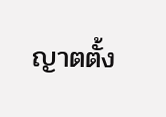ญาตตั้ง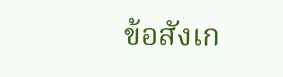ข้อสังเก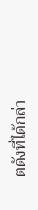ตดังที่ได้กล่า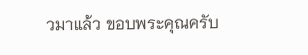วมาแล้ว ขอบพระคุณครับ